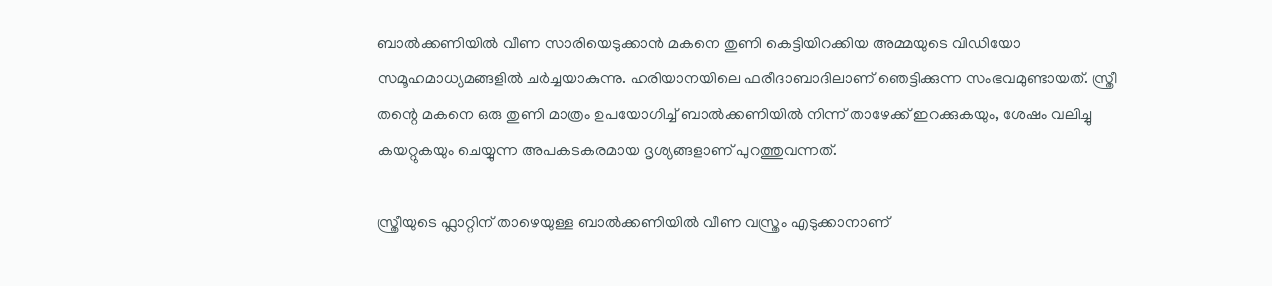ബാല്‍ക്കണിയിൽ വീണ സാരിയെടുക്കാന്‍ മകനെ തുണി കെട്ടിയിറക്കിയ അമ്മയുടെ വിഡിയോ സമൂഹമാധ്യമങ്ങളില്‍ ചര്‍ച്ചയാകുന്നു. ഹരിയാനയിലെ ഫരീദാബാദിലാണ് ഞെട്ടിക്കുന്ന സംഭവമുണ്ടായത്. സ്ത്രീ തന്റെ മകനെ ഒരു തുണി മാത്രം ഉപയോഗിച്ച് ബാൽക്കണിയിൽ നിന്ന് താഴേക്ക് ഇറക്കുകയും, ശേഷം വലിച്ചു കയറ്റുകയും ചെയ്യുന്ന അപകടകരമായ ദൃശ്യങ്ങളാണ് പുറത്തുവന്നത്.

സ്ത്രീയുടെ ഫ്ലാറ്റിന് താഴെയുള്ള ബാൽക്കണിയിൽ വീണ വസ്ത്രം എടുക്കാനാണ്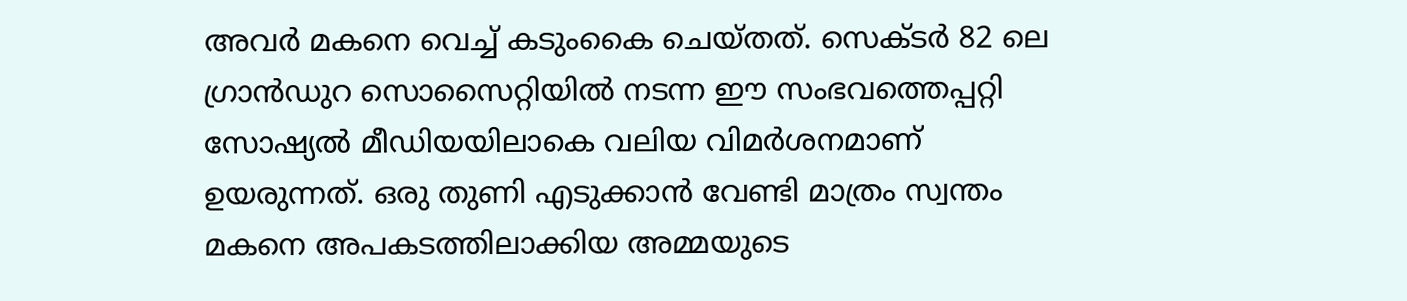അവര്‍ മകനെ വെച്ച് കടുംകൈ ചെയ്തത്. സെക്ടർ 82 ലെ ഗ്രാൻഡുറ സൊസൈറ്റിയിൽ നടന്ന ഈ സംഭവത്തെപ്പറ്റി സോഷ്യല്‍ മീഡിയയിലാകെ വലിയ വിമര്‍ശനമാണ് ഉയരുന്നത്. ഒരു തുണി എടുക്കാൻ വേണ്ടി മാത്രം സ്വന്തം മകനെ അപകടത്തിലാക്കിയ അമ്മയുടെ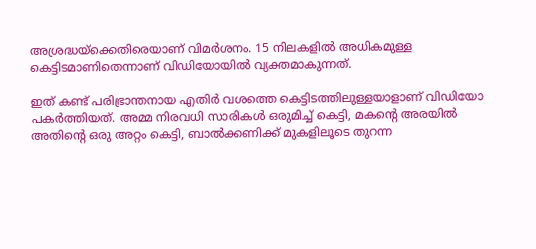അശ്രദ്ധയ്‌ക്കെതിരെയാണ് വിമര്‍ശനം. 15 നിലകളില്‍ അധികമുള്ള കെട്ടിടമാണിതെന്നാണ് വിഡിയോയില്‍ വ്യക്തമാകുന്നത്.

ഇത് കണ്ട് പരിഭ്രാന്തനായ എതിർ വശത്തെ കെട്ടിടത്തിലുള്ളയാളാണ് വിഡിയോ പകര്‍ത്തിയത്. അമ്മ നിരവധി സാരികൾ ഒരുമിച്ച് കെട്ടി, മകന്റെ അരയിൽ അതിന്‍റെ ഒരു അറ്റം കെട്ടി, ബാൽക്കണിക്ക് മുകളിലൂടെ തുറന്ന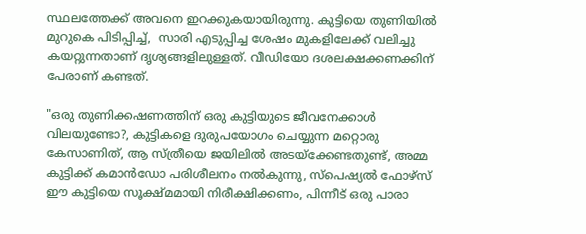സ്ഥലത്തേക്ക് അവനെ ഇറക്കുകയായിരുന്നു. കുട്ടിയെ തുണിയിൽ മുറുകെ പിടിപ്പിച്ച്,  സാരി എടുപ്പിച്ച ശേഷം മുകളിലേക്ക് വലിച്ചു കയറ്റുന്നതാണ് ദൃശ്യങ്ങളിലുള്ളത്. വീഡിയോ ദശലക്ഷക്കണക്കിന് പേരാണ് കണ്ടത്.

"ഒരു തുണിക്കഷണത്തിന് ഒരു കുട്ടിയുടെ ജീവനേക്കാൾ വിലയുണ്ടോ?, കുട്ടികളെ ദുരുപയോഗം ചെയ്യുന്ന മറ്റൊരു കേസാണിത്, ആ സ്ത്രീയെ ജയിലിൽ അടയ്ക്കേണ്ടതുണ്ട്, അമ്മ കുട്ടിക്ക് കമാൻഡോ പരിശീലനം നൽകുന്നു, സ്പെഷ്യൽ ഫോഴ്‌സ് ഈ കുട്ടിയെ സൂക്ഷ്മമായി നിരീക്ഷിക്കണം, പിന്നീട് ഒരു പാരാ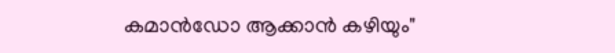കമാൻഡോ ആക്കാൻ കഴിയും"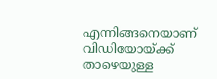എന്നിങ്ങനെയാണ് വിഡിയോയ്ക്ക് താഴെയുള്ള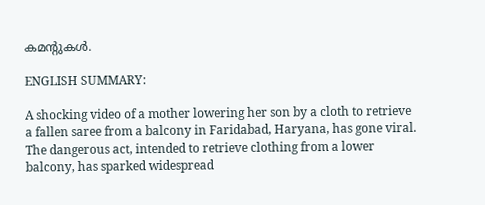കമന്‍റുകള്‍.

ENGLISH SUMMARY:

A shocking video of a mother lowering her son by a cloth to retrieve a fallen saree from a balcony in Faridabad, Haryana, has gone viral. The dangerous act, intended to retrieve clothing from a lower balcony, has sparked widespread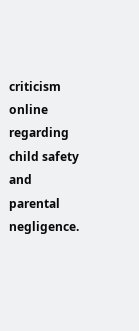criticism online regarding child safety and parental negligence.